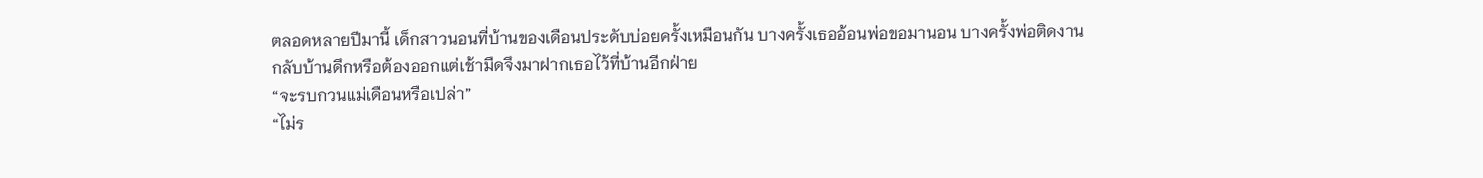ตลอดหลายปีมานี้ เด็กสาวนอนที่บ้านของเดือนประดับบ่อยครั้งเหมือนกัน บางครั้งเธออ้อนพ่อขอมานอน บางครั้งพ่อติดงานกลับบ้านดึกหรือต้องออกแต่เช้ามืดจึงมาฝากเธอไว้ที่บ้านอีกฝ่าย
“จะรบกวนแม่เดือนหรือเปล่า”
“ไม่ร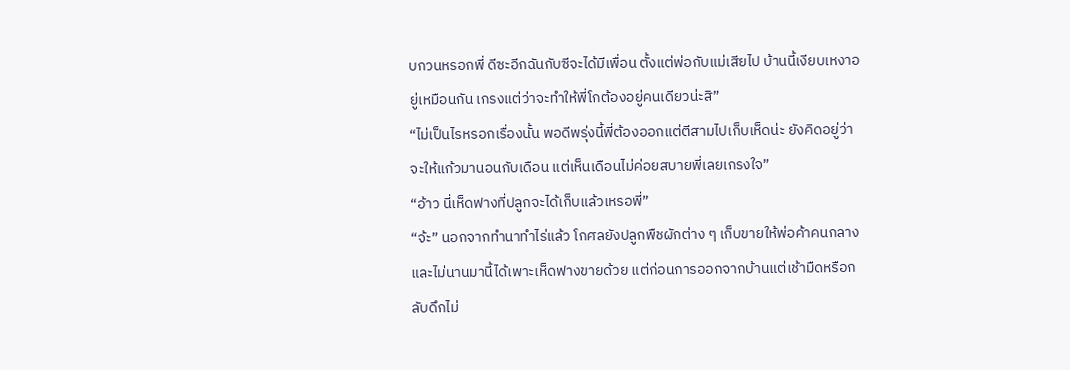บกวนหรอกพี่ ดีซะอีกฉันกับซีจะได้มีเพื่อน ตั้งแต่พ่อกับแม่เสียไป บ้านนี้เงียบเหงาอยู่เหมือนกัน เกรงแต่ว่าจะทำให้พี่โกต้องอยู่คนเดียวน่ะสิ”
“ไม่เป็นไรหรอกเรื่องนั้น พอดีพรุ่งนี้พี่ต้องออกแต่ตีสามไปเก็บเห็ดน่ะ ยังคิดอยู่ว่าจะให้แก้วมานอนกับเดือน แต่เห็นเดือนไม่ค่อยสบายพี่เลยเกรงใจ”
“อ้าว นี่เห็ดฟางที่ปลูกจะได้เก็บแล้วเหรอพี่”
“จ้ะ” นอกจากทำนาทำไร่แล้ว โกศลยังปลูกพืชผักต่าง ๆ เก็บขายให้พ่อค้าคนกลาง และไม่นานมานี้ได้เพาะเห็ดฟางขายด้วย แต่ก่อนการออกจากบ้านแต่เช้ามืดหรือกลับดึกไม่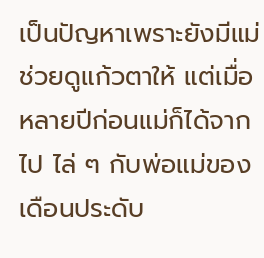เป็นปัญหาเพราะยังมีแม่ช่วยดูแก้วตาให้ แต่เมื่อหลายปีก่อนแม่ก็ได้จากไป ไล่ ๆ กับพ่อแม่ของเดือนประดับ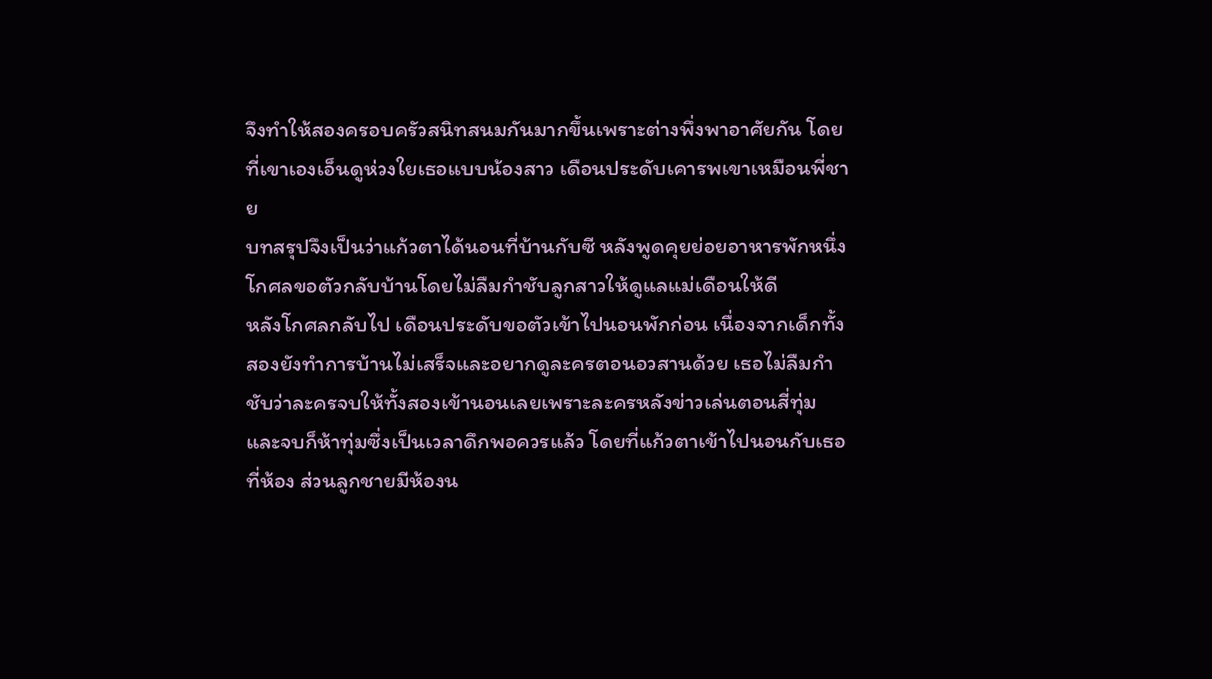จึงทำให้สองครอบครัวสนิทสนมกันมากขึ้นเพราะต่างพึ่งพาอาศัยกัน โดยที่เขาเองเอ็นดูห่วงใยเธอแบบน้องสาว เดือนประดับเคารพเขาเหมือนพี่ชาย
บทสรุปจึงเป็นว่าแก้วตาได้นอนที่บ้านกับซี หลังพูดคุยย่อยอาหารพักหนึ่ง โกศลขอตัวกลับบ้านโดยไม่ลืมกำชับลูกสาวให้ดูแลแม่เดือนให้ดี
หลังโกศลกลับไป เดือนประดับขอตัวเข้าไปนอนพักก่อน เนื่องจากเด็กทั้งสองยังทำการบ้านไม่เสร็จและอยากดูละครตอนอวสานด้วย เธอไม่ลืมกำชับว่าละครจบให้ทั้งสองเข้านอนเลยเพราะละครหลังข่าวเล่นตอนสี่ทุ่มและจบก็ห้าทุ่มซึ่งเป็นเวลาดึกพอควรแล้ว โดยที่แก้วตาเข้าไปนอนกับเธอที่ห้อง ส่วนลูกชายมีห้องน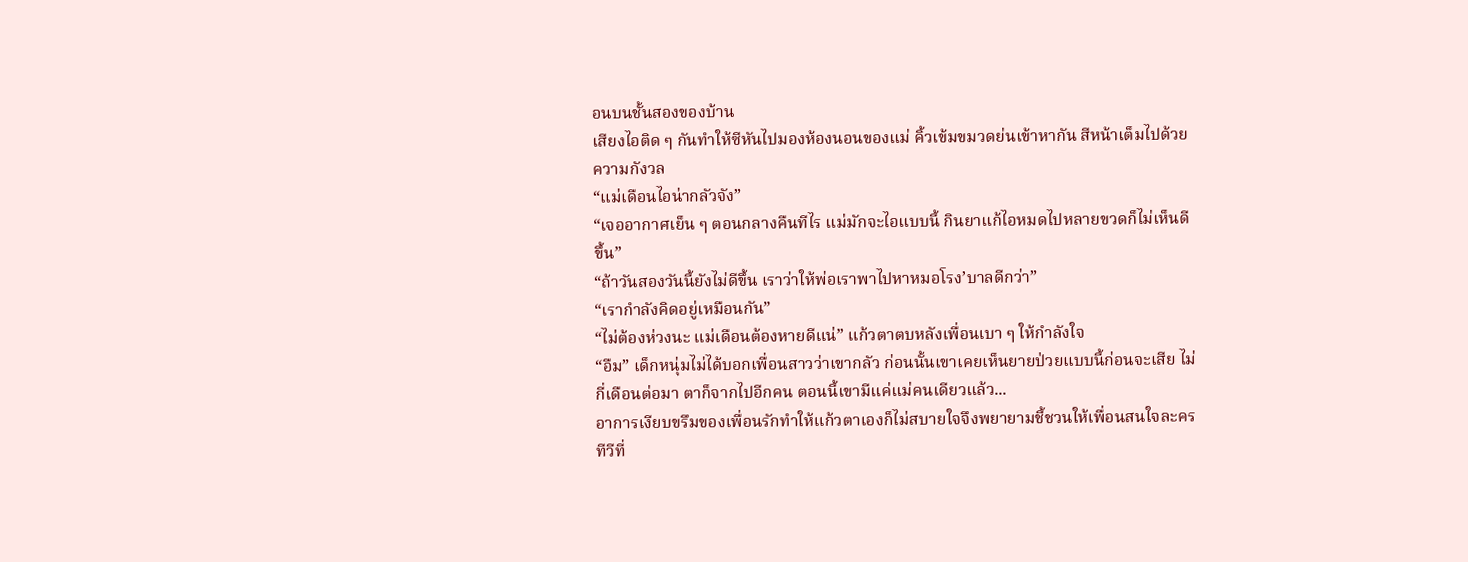อนบนชั้นสองของบ้าน
เสียงไอติด ๆ กันทำให้ซีหันไปมองห้องนอนของแม่ คิ้วเข้มขมวดย่นเข้าหากัน สีหน้าเต็มไปด้วยความกังวล
“แม่เดือนไอน่ากลัวจัง”
“เจออากาศเย็น ๆ ตอนกลางคืนทีไร แม่มักจะไอแบบนี้ กินยาแก้ไอหมดไปหลายขวดก็ไม่เห็นดีขึ้น”
“ถ้าวันสองวันนี้ยังไม่ดีขึ้น เราว่าให้พ่อเราพาไปหาหมอโรง’บาลดีกว่า”
“เรากำลังคิดอยู่เหมือนกัน”
“ไม่ต้องห่วงนะ แม่เดือนต้องหายดีแน่” แก้วตาตบหลังเพื่อนเบา ๆ ให้กำลังใจ
“อืม” เด็กหนุ่มไม่ได้บอกเพื่อนสาวว่าเขากลัว ก่อนนั้นเขาเคยเห็นยายป่วยแบบนี้ก่อนจะเสีย ไม่กี่เดือนต่อมา ตาก็จากไปอีกคน ตอนนี้เขามีแค่แม่คนเดียวแล้ว...
อาการเงียบขรึมของเพื่อนรักทำให้แก้วตาเองก็ไม่สบายใจจึงพยายามชี้ชวนให้เพื่อนสนใจละครทีวีที่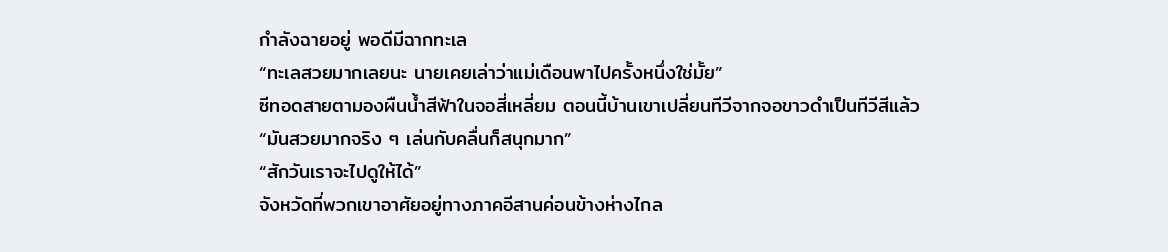กำลังฉายอยู่ พอดีมีฉากทะเล
“ทะเลสวยมากเลยนะ นายเคยเล่าว่าแม่เดือนพาไปครั้งหนึ่งใช่มั้ย”
ซีทอดสายตามองผืนน้ำสีฟ้าในจอสี่เหลี่ยม ตอนนี้บ้านเขาเปลี่ยนทีวีจากจอขาวดำเป็นทีวีสีแล้ว
“มันสวยมากจริง ๆ เล่นกับคลื่นก็สนุกมาก”
“สักวันเราจะไปดูให้ได้”
จังหวัดที่พวกเขาอาศัยอยู่ทางภาคอีสานค่อนข้างห่างไกล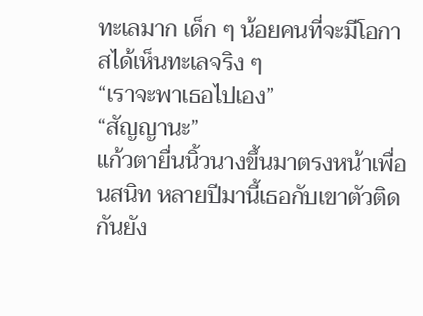ทะเลมาก เด็ก ๆ น้อยคนที่จะมีโอกาสได้เห็นทะเลจริง ๆ
“เราจะพาเธอไปเอง”
“สัญญานะ”
แก้วตายื่นนิ้วนางขึ้นมาตรงหน้าเพื่อนสนิท หลายปีมานี้เธอกับเขาตัวติดกันยัง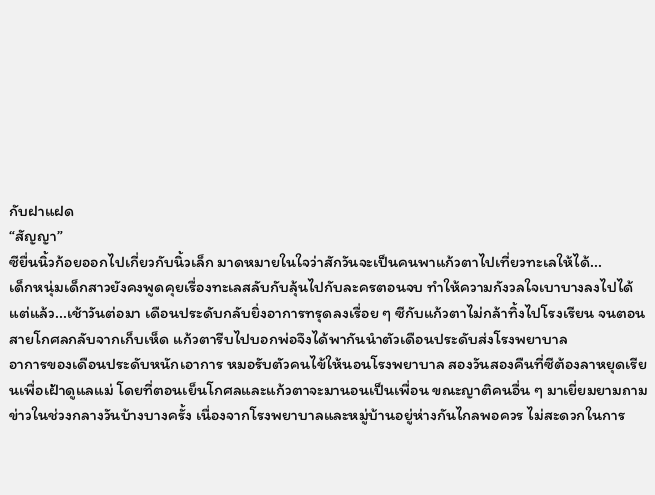กับฝาแฝด
“สัญญา”
ซียื่นนิ้วก้อยออกไปเกี่ยวกับนิ้วเล็ก มาดหมายในใจว่าสักวันจะเป็นคนพาแก้วตาไปเที่ยวทะเลให้ได้...
เด็กหนุ่มเด็กสาวยังคงพูดคุยเรื่องทะเลสลับกับลุ้นไปกับละครตอนจบ ทำให้ความกังวลใจเบาบางลงไปได้
แต่แล้ว...เช้าวันต่อมา เดือนประดับกลับยิ่งอาการทรุดลงเรื่อย ๆ ซีกับแก้วตาไม่กล้าทิ้งไปโรงเรียน จนตอนสายโกศลกลับจากเก็บเห็ด แก้วตารีบไปบอกพ่อจึงได้พากันนำตัวเดือนประดับส่งโรงพยาบาล
อาการของเดือนประดับหนักเอาการ หมอรับตัวคนไข้ให้นอนโรงพยาบาล สองวันสองคืนที่ซีต้องลาหยุดเรียนเพื่อเฝ้าดูแลแม่ โดยที่ตอนเย็นโกศลและแก้วตาจะมานอนเป็นเพื่อน ขณะญาติคนอื่น ๆ มาเยี่ยมยามถามข่าวในช่วงกลางวันบ้างบางครั้ง เนื่องจากโรงพยาบาลและหมู่บ้านอยู่ห่างกันไกลพอควร ไม่สะดวกในการ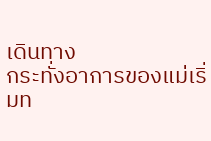เดินทาง
กระทั่งอาการของแม่เริ่มท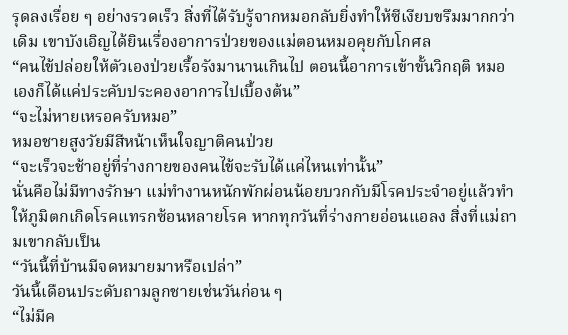รุดลงเรื่อย ๆ อย่างรวดเร็ว สิ่งที่ได้รับรู้จากหมอกลับยิ่งทำให้ซีเงียบขรึมมากกว่าเดิม เขาบังเอิญได้ยินเรื่องอาการป่วยของแม่ตอนหมอคุยกับโกศล
“คนไข้ปล่อยให้ตัวเองป่วยเรื้อรังมานานเกินไป ตอนนี้อาการเข้าขั้นวิกฤติ หมอเองก็ได้แค่ประคับประคองอาการไปเบื้องต้น”
“จะไม่หายเหรอครับหมอ”
หมอชายสูงวัยมีสีหน้าเห็นใจญาติคนป่วย
“จะเร็วจะช้าอยู่ที่ร่างกายของคนไข้จะรับได้แค่ไหนเท่านั้น”
นั่นคือไม่มีทางรักษา แม่ทำงานหนักพักผ่อนน้อยบวกกับมีโรคประจำอยู่แล้วทำให้ภูมิตกเกิดโรคแทรกซ้อนหลายโรค หากทุกวันที่ร่างกายอ่อนแอลง สิ่งที่แม่ถามเขากลับเป็น
“วันนี้ที่บ้านมีจดหมายมาหรือเปล่า”
วันนี้เดือนประดับถามลูกชายเช่นวันก่อน ๆ
“ไม่มีค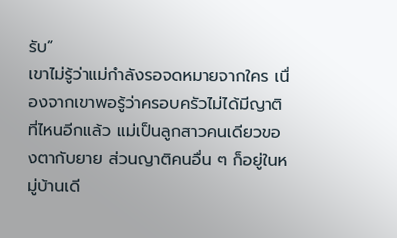รับ”
เขาไม่รู้ว่าแม่กำลังรอจดหมายจากใคร เนื่องจากเขาพอรู้ว่าครอบครัวไม่ได้มีญาติที่ไหนอีกแล้ว แม่เป็นลูกสาวคนเดียวของตากับยาย ส่วนญาติคนอื่น ๆ ก็อยู่ในหมู่บ้านเดี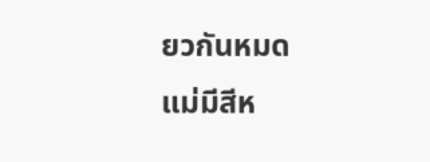ยวกันหมด
แม่มีสีห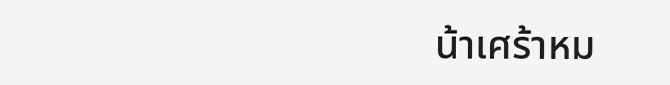น้าเศร้าหม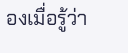องเมื่อรู้ว่า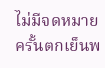ไม่มีจดหมาย ครั้นตกเย็นพ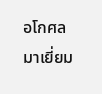อโกศลมาเยี่ยม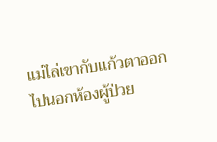แม่ไล่เขากับแก้วตาออกไปนอกห้องผู้ป่วย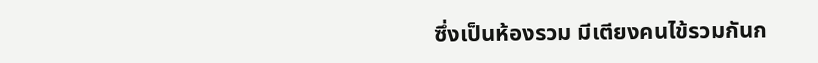ซึ่งเป็นห้องรวม มีเตียงคนไข้รวมกันก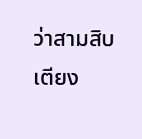ว่าสามสิบเตียง